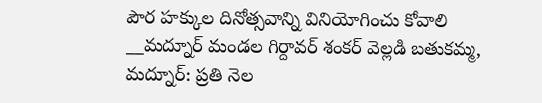పౌర హక్కుల దినోత్సవాన్ని వినియోగించు కోవాలి
__మద్నూర్ మండల గిర్దావర్ శంకర్ వెల్లడి బతుకమ్మ, మద్నూర్: ప్రతి నెల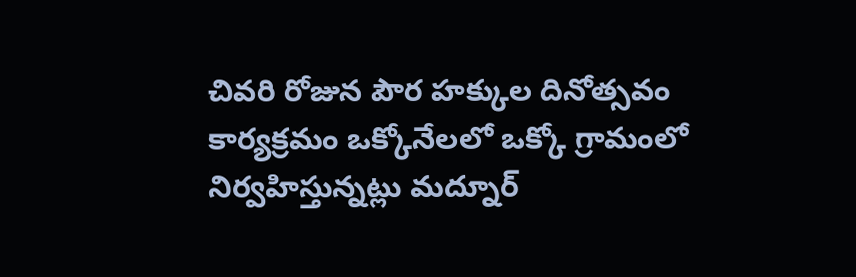చివరి రోజున పౌర హక్కుల దినోత్సవం కార్యక్రమం ఒక్కోనేలలో ఒక్కో గ్రామంలో నిర్వహిస్తున్నట్లు మద్నూర్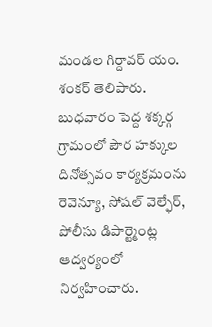మండల గిర్దావర్ యం. శంకర్ తెలిపారు. బుధవారం పెద్ద శక్కర్గ గ్రామంలో పౌర హక్కుల దినోత్సవం కార్యక్రమంను రెవెన్యూ, సోషల్ వెల్ఫేర్, పోలీసు డిపార్ట్మెంట్ల ఆద్వర్యంలో నిర్వహించారు.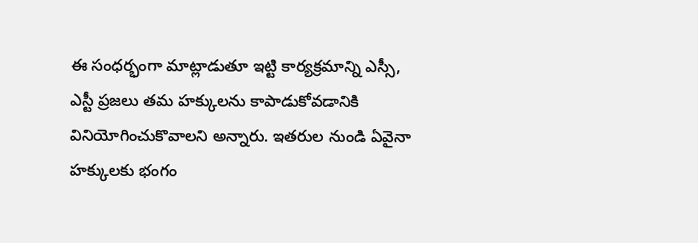ఈ సంధర్భంగా మాట్లాడుతూ ఇట్టి కార్యక్రమాన్ని ఎస్సీ, ఎస్టీ ప్రజలు తమ హక్కులను కాపాడుకోవడానికి వినియోగించుకొవాలని అన్నారు. ఇతరుల నుండి ఏవైనా హక్కులకు భంగం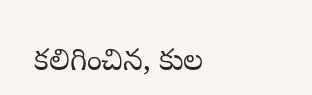కలిగించిన, కుల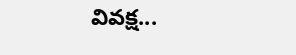వివక్ష...